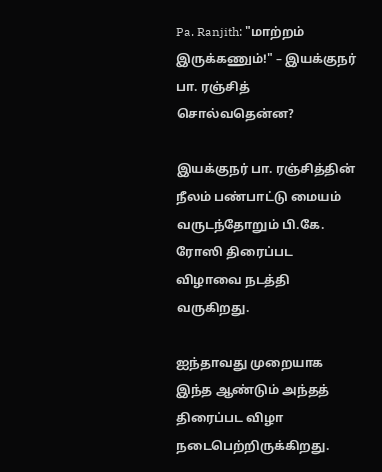Pa. Ranjith: "மாற்றம் இருக்கணும்!" – இயக்குநர் பா. ரஞ்சித் சொல்வதென்ன?

இயக்குநர் பா. ரஞ்சித்தின் நீலம் பண்பாட்டு மையம் வருடந்தோறும் பி.கே. ரோஸி திரைப்பட விழாவை நடத்தி வருகிறது.

ஐந்தாவது முறையாக இந்த ஆண்டும் அந்தத் திரைப்பட விழா நடைபெற்றிருக்கிறது.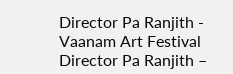Director Pa Ranjith - Vaanam Art Festival
Director Pa Ranjith –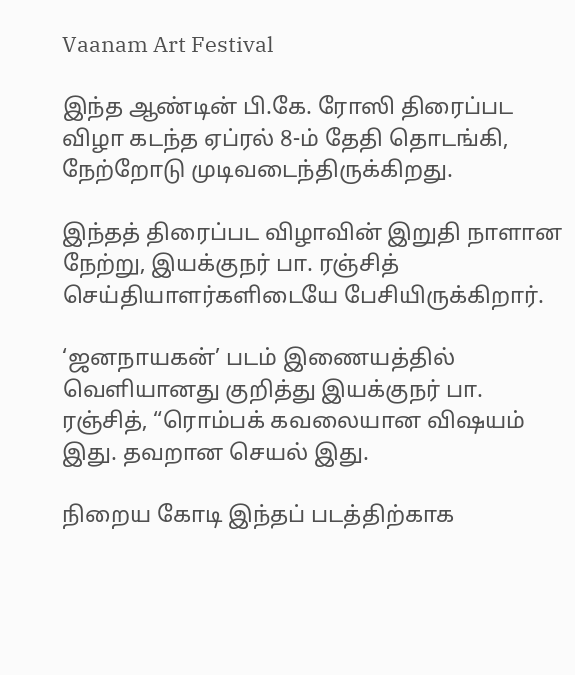Vaanam Art Festival

இந்த ஆண்டின் பி.கே. ரோஸி திரைப்பட விழா கடந்த ஏப்ரல் 8-ம் தேதி தொடங்கி, நேற்றோடு முடிவடைந்திருக்கிறது.

இந்தத் திரைப்பட விழாவின் இறுதி நாளான நேற்று, இயக்குநர் பா. ரஞ்சித் செய்தியாளர்களிடையே பேசியிருக்கிறார்.

‘ஜனநாயகன்’ படம் இணையத்தில் வெளியானது குறித்து இயக்குநர் பா. ரஞ்சித், “ரொம்பக் கவலையான விஷயம் இது. தவறான செயல் இது.

நிறைய கோடி இந்தப் படத்திற்காக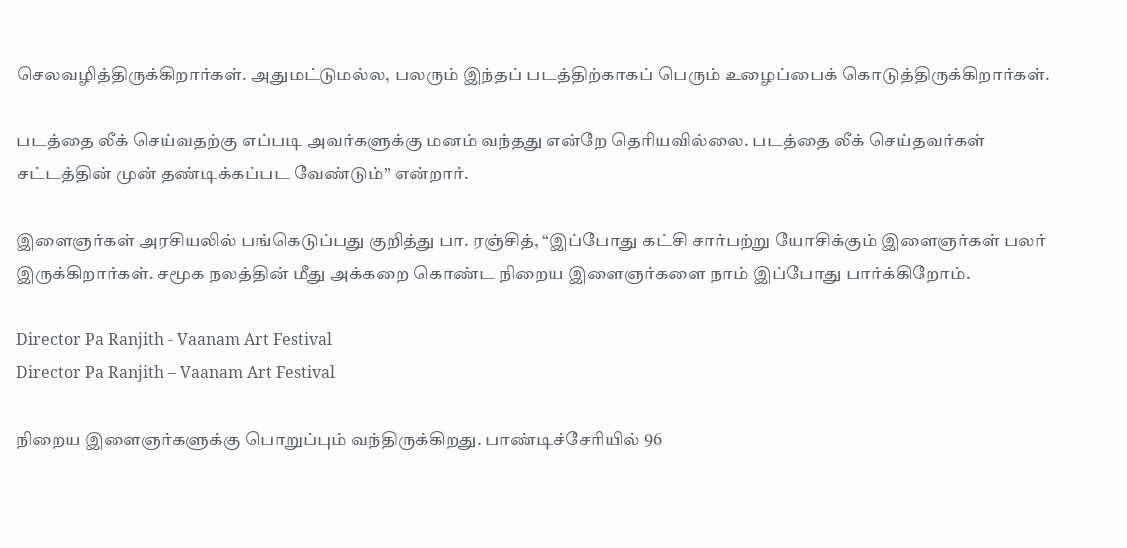செலவழித்திருக்கிறார்கள். அதுமட்டுமல்ல, பலரும் இந்தப் படத்திற்காகப் பெரும் உழைப்பைக் கொடுத்திருக்கிறார்கள்.

படத்தை லீக் செய்வதற்கு எப்படி அவர்களுக்கு மனம் வந்தது என்றே தெரியவில்லை. படத்தை லீக் செய்தவர்கள் சட்டத்தின் முன் தண்டிக்கப்பட வேண்டும்” என்றார்.

இளைஞர்கள் அரசியலில் பங்கெடுப்பது குறித்து பா. ரஞ்சித், “இப்போது கட்சி சார்பற்று யோசிக்கும் இளைஞர்கள் பலர் இருக்கிறார்கள். சமூக நலத்தின் மீது அக்கறை கொண்ட நிறைய இளைஞர்களை நாம் இப்போது பார்க்கிறோம்.

Director Pa Ranjith - Vaanam Art Festival
Director Pa Ranjith – Vaanam Art Festival

நிறைய இளைஞர்களுக்கு பொறுப்பும் வந்திருக்கிறது. பாண்டிச்சேரியில் 96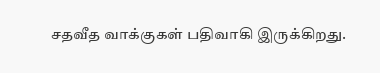சதவீத வாக்குகள் பதிவாகி இருக்கிறது.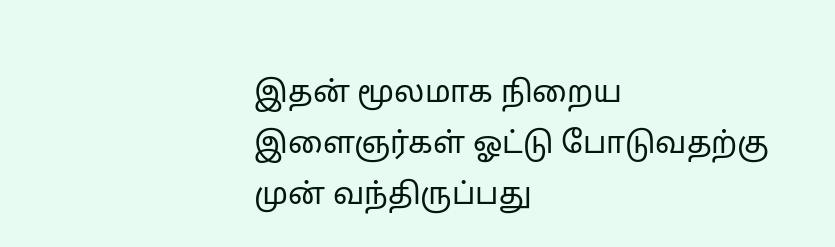இதன் மூலமாக நிறைய இளைஞர்கள் ஓட்டு போடுவதற்கு முன் வந்திருப்பது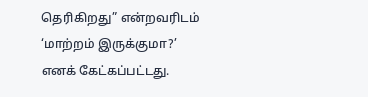தெரிகிறது” என்றவரிடம் ‘மாற்றம் இருக்குமா?’ எனக் கேட்கப்பட்டது.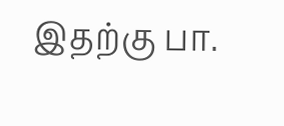இதற்கு பா.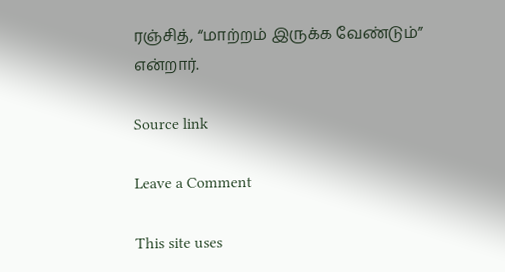ரஞ்சித், “மாற்றம் இருக்க வேண்டும்” என்றார்.

Source link

Leave a Comment

This site uses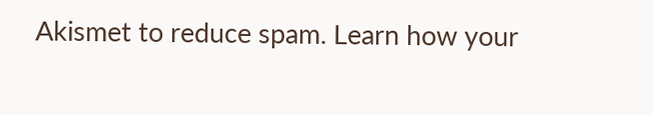Akismet to reduce spam. Learn how your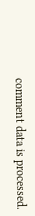comment data is processed.